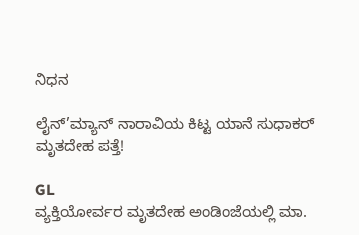ನಿಧನ

ಲೈನ್’ಮ್ಯಾನ್ ನಾರಾವಿಯ ಕಿಟ್ಟ ಯಾನೆ ಸುಧಾಕರ್ ಮೃತದೇಹ‌ ಪತ್ತೆ!

GL
ವ್ಯಕ್ತಿಯೋರ್ವರ ಮೃತದೇಹ ಅಂಡಿಂಜೆಯಲ್ಲಿ ಮಾ.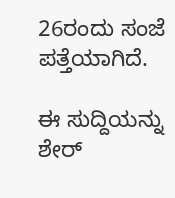26ರಂದು ಸಂಜೆ ಪತ್ತೆಯಾಗಿದೆ.

ಈ ಸುದ್ದಿಯನ್ನು ಶೇರ್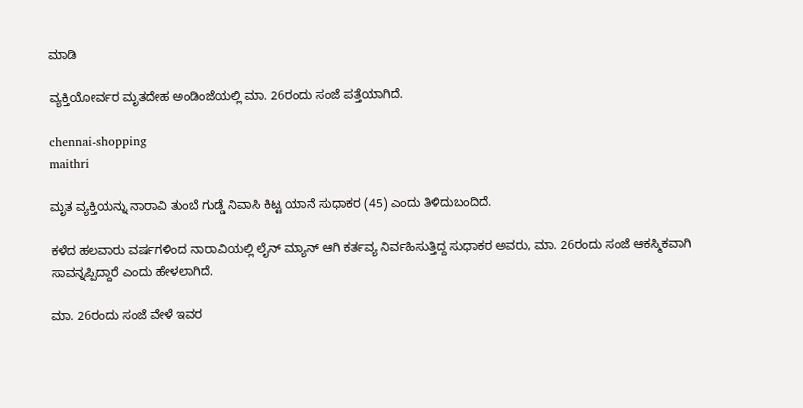ಮಾಡಿ

ವ್ಯಕ್ತಿಯೋರ್ವರ ಮೃತದೇಹ ಅಂಡಿಂಜೆಯಲ್ಲಿ ಮಾ. 26ರಂದು ಸಂಜೆ ಪತ್ತೆಯಾಗಿದೆ.

chennai-shopping
maithri

ಮೃತ ವ್ಯಕ್ತಿಯನ್ನು ನಾರಾವಿ ತುಂಬೆ ಗುಡ್ಡೆ ನಿವಾಸಿ ಕಿಟ್ಟ ಯಾನೆ ಸುಧಾಕರ (45) ಎಂದು ತಿಳಿದುಬಂದಿದೆ.

ಕಳೆದ ಹಲವಾರು ವರ್ಷಗಳಿಂದ ನಾರಾವಿಯಲ್ಲಿ ಲೈನ್ ಮ್ಯಾನ್ ಆಗಿ ಕರ್ತವ್ಯ ನಿರ್ವಹಿಸುತ್ತಿದ್ದ ಸುಧಾಕರ ಅವರು, ಮಾ. 26ರಂದು ಸಂಜೆ ಆಕಸ್ಮಿಕವಾಗಿ ಸಾವನ್ನಪ್ಪಿದ್ದಾರೆ ಎಂದು ಹೇಳಲಾಗಿದೆ.

ಮಾ. 26ರಂದು ಸಂಜೆ ವೇಳೆ ಇವರ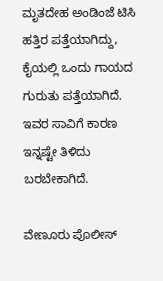ಮೃತದೇಹ ಅಂಡಿಂಜೆ ಟಿಸಿ ಹತ್ತಿರ ಪತ್ತೆಯಾಗಿದ್ದು, ಕೈಯಲ್ಲಿ ಒಂದು ಗಾಯದ ಗುರುತು ಪತ್ತೆಯಾಗಿದೆ. ಇವರ ಸಾವಿಗೆ ಕಾರಣ ಇನ್ನಷ್ಟೇ ತಿಳಿದು ಬರಬೇಕಾಗಿದೆ.

ವೇಣೂರು ಪೊಲೀಸ್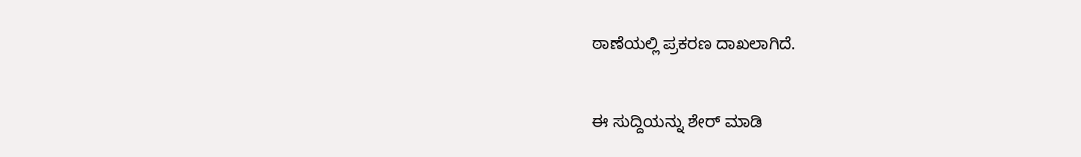ಠಾಣೆಯಲ್ಲಿ ಪ್ರಕರಣ ದಾಖಲಾಗಿದೆ.


ಈ ಸುದ್ದಿಯನ್ನು ಶೇರ್ ಮಾಡಿ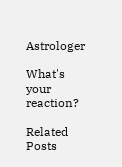Astrologer

What's your reaction?

Related Posts